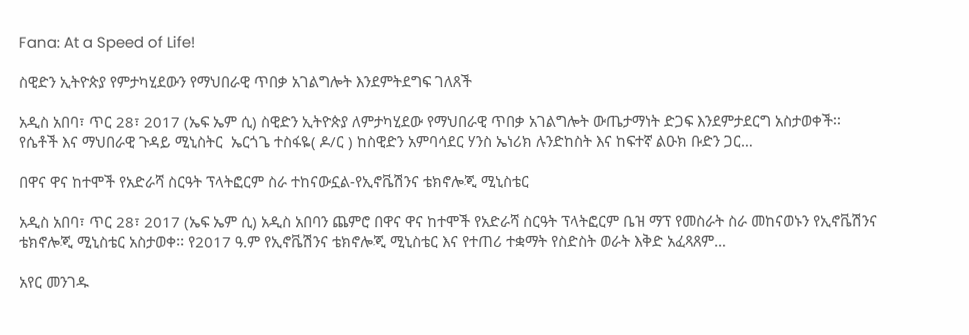Fana: At a Speed of Life!

ስዊድን ኢትዮጵያ የምታካሂደውን የማህበራዊ ጥበቃ አገልግሎት እንደምትደግፍ ገለጸች

አዲስ አበባ፣ ጥር 28፣ 2017 (ኤፍ ኤም ሲ) ስዊድን ኢትዮጵያ ለምታካሂደው የማህበራዊ ጥበቃ አገልግሎት ውጤታማነት ድጋፍ እንደምታደርግ አስታወቀች፡፡ የሴቶች እና ማህበራዊ ጉዳይ ሚኒስትር  ኤርጎጌ ተስፋዬ( ዶ/ር ) ከስዊድን አምባሳደር ሃንስ ኤነሪክ ሉንድከስት እና ከፍተኛ ልዑክ ቡድን ጋር…

በዋና ዋና ከተሞች የአድራሻ ስርዓት ፕላትፎርም ስራ ተከናውኗል-የኢኖቬሽንና ቴክኖሎጂ ሚኒስቴር

አዲስ አበባ፣ ጥር 28፣ 2017 (ኤፍ ኤም ሲ) አዲስ አበባን ጨምሮ በዋና ዋና ከተሞች የአድራሻ ስርዓት ፕላትፎርም ቤዝ ማፕ የመስራት ስራ መከናወኑን የኢኖቬሽንና ቴክኖሎጂ ሚኒስቴር አስታወቀ፡፡ የ2017 ዓ.ም የኢኖቬሽንና ቴክኖሎጂ ሚኒስቴር እና የተጠሪ ተቋማት የስድስት ወራት እቅድ አፈጻጸም…

አየር መንገዱ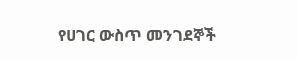የሀገር ውስጥ መንገደኞች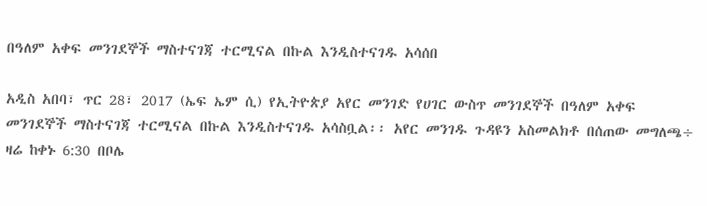በዓለም አቀፍ መንገደኞች ማስተናገጃ ተርሚናል በኩል እንዲስተናገዱ አሳሰበ

አዲስ አበባ፣ ጥር 28፣ 2017 (ኤፍ ኤም ሲ) የኢትዮጵያ አየር መንገድ የሀገር ውስጥ መንገደኞች በዓለም አቀፍ መንገደኞች ማስተናገጃ ተርሚናል በኩል እንዲስተናገዱ አሳስቧል፡፡ አየር መንገዱ ጉዳዩን አስመልክቶ በሰጠው መግለጫ÷ ዛሬ ከቀኑ 6:30 በቦሌ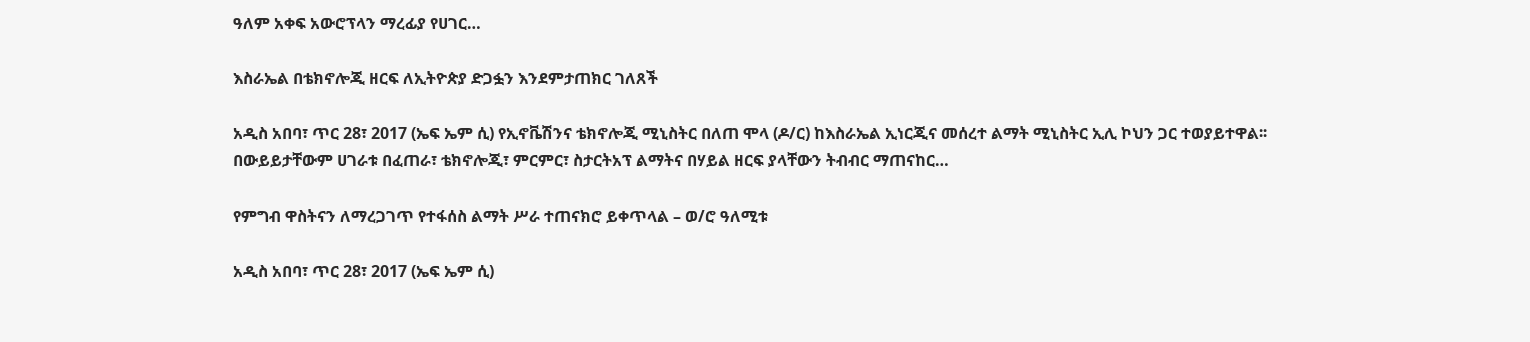ዓለም አቀፍ አውሮፕላን ማረፊያ የሀገር…

እስራኤል በቴክኖሎጂ ዘርፍ ለኢትዮጵያ ድጋፏን እንደምታጠክር ገለጸች

አዲስ አበባ፣ ጥር 28፣ 2017 (ኤፍ ኤም ሲ) የኢኖቬሽንና ቴክኖሎጂ ሚኒስትር በለጠ ሞላ (ዶ/ር) ከእስራኤል ኢነርጂና መሰረተ ልማት ሚኒስትር ኢሊ ኮህን ጋር ተወያይተዋል፡፡ በውይይታቸውም ሀገራቱ በፈጠራ፣ ቴክኖሎጂ፣ ምርምር፣ ስታርትአፕ ልማትና በሃይል ዘርፍ ያላቸውን ትብብር ማጠናከር…

የምግብ ዋስትናን ለማረጋገጥ የተፋሰስ ልማት ሥራ ተጠናክሮ ይቀጥላል – ወ/ሮ ዓለሚቱ

አዲስ አበባ፣ ጥር 28፣ 2017 (ኤፍ ኤም ሲ)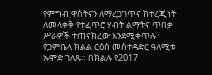የምግብ ዋስትናን ለማረጋገጥና ከተረጂነት ለመላቀቅ የተፈጥሮ ሃብት ልማትና ጥበቃ ሥራዎች ተጠናክረው እንደሚቀጥሉ የጋምቤላ ክልል ርዕሰ መስተዳድር ዓለሚቱ ኡሞድ ገለጹ። በክልሉ የ2017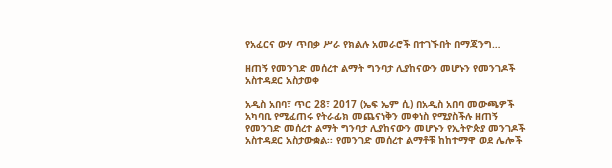የአፈርና ውሃ ጥበቃ ሥራ የክልሉ አመራሮች በተገኙበት በማጃንግ…

ዘጠኝ የመንገድ መሰረተ ልማት ግንባታ ሊያከናውን መሆኑን የመንገዶች አስተዳደር አስታወቀ

አዲስ አበባ፣ ጥር 28፣ 2017 (ኤፍ ኤም ሲ) በአዲስ አበባ መውጫዎች አካባቢ የሚፈጠሩ የትራፊክ መጨናነቅን መቀነስ የሚያስችሉ ዘጠኝ የመንገድ መሰረተ ልማት ግንባታ ሊያከናውን መሆኑን የኢትዮጵያ መንገዶች አስተዳደር አስታውቋል፡፡ የመንገድ መሰረተ ልማቶቹ ከከተማዋ ወደ ሌሎች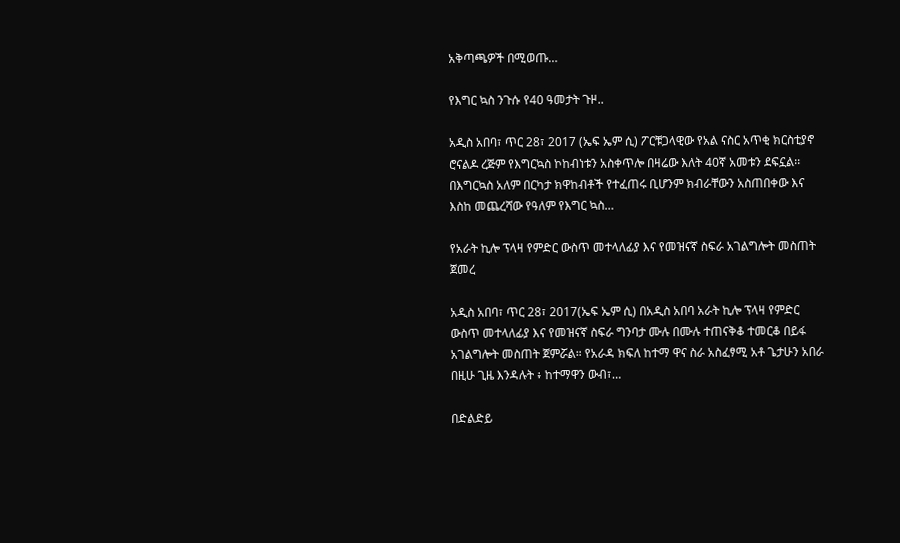አቅጣጫዎች በሚወጡ…

የእግር ኳስ ንጉሱ የ40 ዓመታት ጉዞ..

አዲስ አበባ፣ ጥር 28፣ 2017 (ኤፍ ኤም ሲ) ፖርቹጋላዊው የአል ናስር አጥቂ ክርስቲያኖ ሮናልዶ ረጅም የእግርኳስ ኮከብነቱን አስቀጥሎ በዛሬው እለት 40ኛ አመቱን ደፍኗል፡፡ በእግርኳስ አለም በርካታ ክዋከብቶች የተፈጠሩ ቢሆንም ክብራቸውን አስጠበቀው እና እስከ መጨረሻው የዓለም የእግር ኳስ…

የአራት ኪሎ ፕላዛ የምድር ውስጥ መተላለፊያ እና የመዝናኛ ስፍራ አገልግሎት መስጠት ጀመረ

አዲስ አበባ፣ ጥር 28፣ 2017(ኤፍ ኤም ሲ) በአዲስ አበባ አራት ኪሎ ፕላዛ የምድር ውስጥ መተላለፊያ እና የመዝናኛ ስፍራ ግንባታ ሙሉ በሙሉ ተጠናቅቆ ተመርቆ በይፋ አገልግሎት መስጠት ጀምሯል። የአራዳ ክፍለ ከተማ ዋና ስራ አስፈፃሚ አቶ ጌታሁን አበራ በዚሁ ጊዜ እንዳሉት ፥ ከተማዋን ውብ፣…

በድልድይ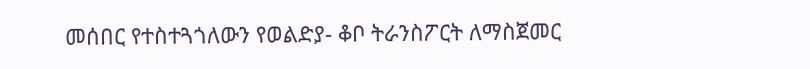መሰበር የተስተጓጎለውን የወልድያ- ቆቦ ትራንስፖርት ለማስጀመር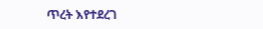ጥረት እየተደረገ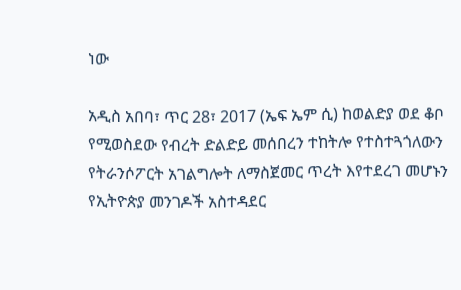ነው

አዲስ አበባ፣ ጥር 28፣ 2017 (ኤፍ ኤም ሲ) ከወልድያ ወደ ቆቦ የሚወስደው የብረት ድልድይ መሰበረን ተከትሎ የተስተጓጎለውን የትራንሶፖርት አገልግሎት ለማስጀመር ጥረት እየተደረገ መሆኑን የኢትዮጵያ መንገዶች አስተዳደር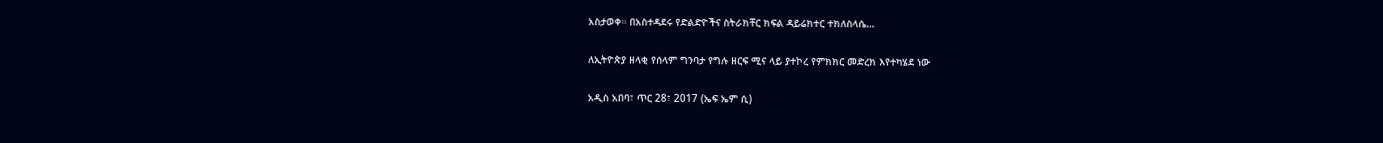አስታወቀ። በአስተዳደሩ የድልድዮችና ስትራክቸር ክፍል ዳይሬክተር ተክለስላሴ…

ለኢትዮጵያ ዘላቂ የሰላም ግንባታ የግሉ ዘርፍ ሚና ላይ ያተኮረ የምክክር መድረክ እየተካሄደ ነው

አዲስ አበባ፣ ጥር 28፣ 2017 (ኤፍ ኤም ሲ)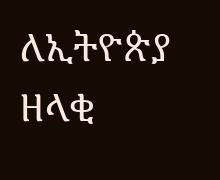ለኢትዮጵያ ዘላቂ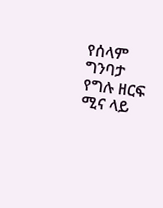የሰላም ግንባታ የግሉ ዘርፍ ሚና ላይ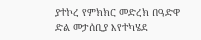ያተኮረ የምክክር መድረክ በዓድዋ ድል መታሰቢያ እየተካሄደ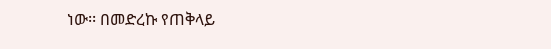ነው፡፡ በመድረኩ የጠቅላይ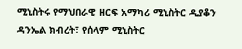ሚኒስትሩ የማህበራዊ ዘርፍ አማካሪ ሚኒስትር ዲያቆን ዳንኤል ክብረት፣ የሰላም ሚኒስትር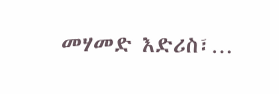መሃመድ እድሪስ፣…